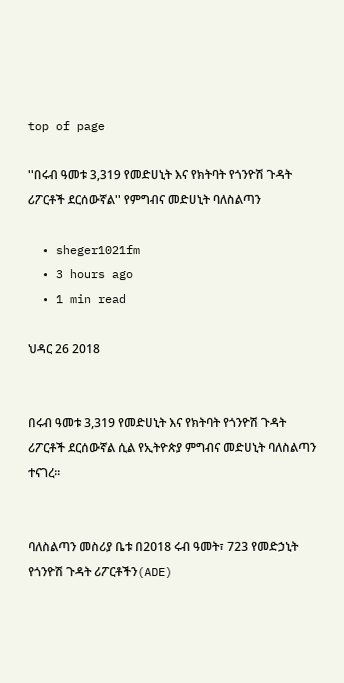top of page

''በሩብ ዓመቱ 3,319 የመድሀኒት እና የክትባት የጎንዮሽ ጉዳት ሪፖርቶች ደርሰውኛል'' የምግብና መድሀኒት ባለስልጣን

  • sheger1021fm
  • 3 hours ago
  • 1 min read

ህዳር 26 2018


በሩብ ዓመቱ 3,319 የመድሀኒት እና የክትባት የጎንዮሽ ጉዳት ሪፖርቶች ደርሰውኛል ሲል የኢትዮጵያ ምግብና መድሀኒት ባለስልጣን ተናገረ፡፡


ባለስልጣን መስሪያ ቤቱ በ2018 ሩብ ዓመት፣ 723 የመድኃኒት የጎንዮሽ ጉዳት ሪፖርቶችን(ADE)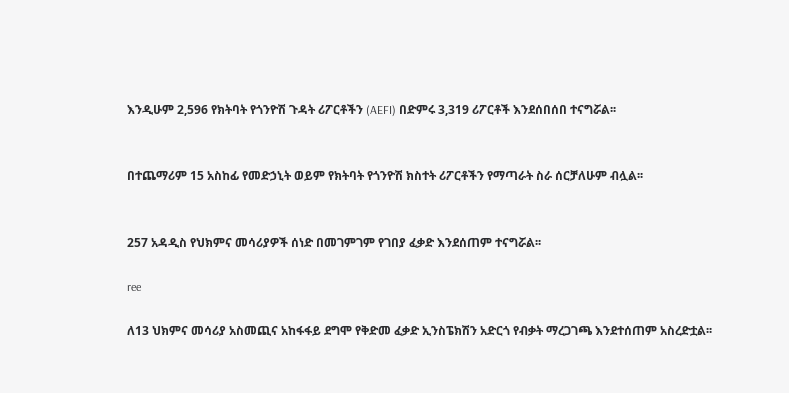እንዲሁም 2,596 የክትባት የጎንዮሽ ጉዳት ሪፖርቶችን (AEFI) በድምሩ 3,319 ሪፖርቶች እንደሰበሰበ ተናግሯል፡፡


በተጨማሪም 15 አስከፊ የመድኃኒት ወይም የክትባት የጎንዮሽ ክስተት ሪፖርቶችን የማጣራት ስራ ሰርቻለሁም ብሏል፡፡


257 አዳዲስ የህክምና መሳሪያዎች ሰነድ በመገምገም የገበያ ፈቃድ እንደሰጠም ተናግሯል፡፡

ree

ለ13 ህክምና መሳሪያ አስመጪና አከፋፋይ ደግሞ የቅድመ ፈቃድ ኢንስፔክሽን አድርጎ የብቃት ማረጋገጫ እንደተሰጠም አስረድቷል፡፡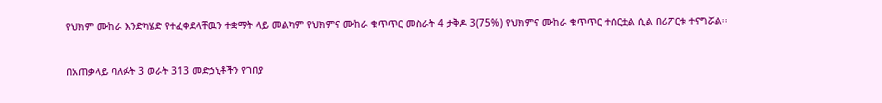የህክም ሙከራ እንድካሄድ የተፈቀደላቸዉን ተቋማት ላይ መልካም የህክምና ሙከራ ቁጥጥር መስራት 4 ታቅዶ 3(75%) የህክምና ሙከራ ቁጥጥር ተሰርቷል ሲል በሪፖርቱ ተናግሯል፡፡


በአጠቃላይ ባለፉት 3 ወራት 313 መድኃኒቶችን የገበያ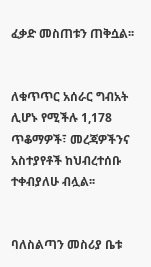ፈቃድ መስጠቱን ጠቅሷል፡፡


ለቁጥጥር አሰራር ግብአት ሊሆኑ የሚችሉ 1,178 ጥቆማዎች፣ መረጃዎችንና አስተያየቶች ከህብረተሰቡ ተቀብያለሁ ብሏል፡፡


ባለስልጣን መስሪያ ቤቱ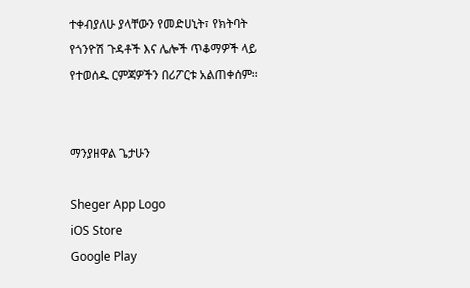ተቀብያለሁ ያላቸውን የመድሀኒት፣ የክትባት የጎንዮሽ ጉዳቶች እና ሌሎች ጥቆማዎች ላይ የተወሰዱ ርምጃዎችን በሪፖርቱ አልጠቀሰም፡፡


ማንያዘዋል ጌታሁን

Sheger App Logo
iOS Store
Google Play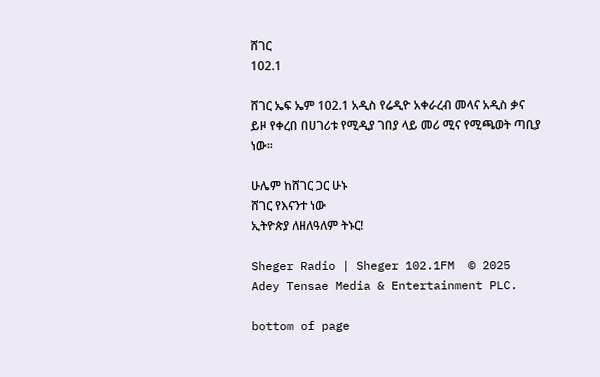ሸገር
102.1

ሸገር ኤፍ ኤም 102.1 አዲስ የሬዲዮ አቀራረብ መላና አዲስ ቃና ይዞ የቀረበ በሀገሪቱ የሚዲያ ገበያ ላይ መሪ ሚና የሚጫወት ጣቢያ ነው፡፡

ሁሌም ከሸገር ጋር ሁኑ
ሸገር የእናንተ ነው
ኢትዮጵያ ለዘለዓለም ትኑር!

Sheger Radio | Sheger 102.1FM  © 2025 Adey Tensae Media & Entertainment PLC.

bottom of page